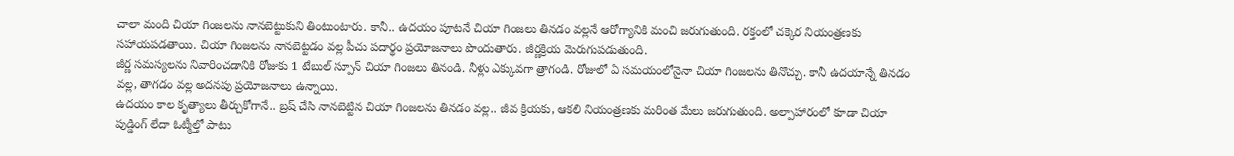చాలా మంది చియా గింజలను నానబెట్టుకుని తింటుంటారు. కానీ.. ఉదయం పూటనే చియా గింజలు తినడం వల్లనే ఆరోగ్యానికి మంచి జరుగుతుంది. రక్తంలో చక్కెర నియంత్రణకు సహాయపడతాయి. చియా గింజలను నానబెట్టడం వల్ల పీచు పదార్థం ప్రయోజనాలు పొందుతారు. జీర్ణక్రియ మెరుగుపడుతుంది.
జీర్ణ సమస్యలను నివారించడానికి రోజుకు 1 టేబుల్ స్పూన్ చియా గింజలు తినండి. నీళ్లు ఎక్కువగా త్రాగండి. రోజులో ఏ సమయంలోనైనా చియా గింజలను తినొచ్చు. కానీ ఉదయాన్నే తినడం వల్ల, తాగడం వల్ల అదనపు ప్రయోజనాలు ఉన్నాయి.
ఉదయం కాల కృత్యాలు తీర్చుకోగానే.. బ్రష్ చేసి నానబెట్టిన చియా గింజలను తినడం వల్ల.. జీవ క్రియకు, ఆకలి నియంత్రణకు మరింత మేలు జరుగుతుంది. అల్పాహారంలో కూడా చియా పుడ్డింగ్ లేదా ఓట్మీల్తో పాటు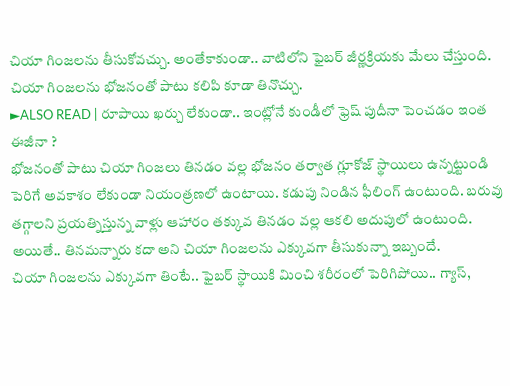చియా గింజలను తీసుకోవచ్చు. అంతేకాకుండా.. వాటిలోని ఫైబర్ జీర్ణక్రియకు మేలు చేస్తుంది. చియా గింజలను భోజనంతో పాటు కలిపి కూడా తినొచ్చు.
►ALSO READ | రూపాయి ఖర్చు లేకుండా.. ఇంట్లోనే కుండీలో ఫ్రెష్ పుదీనా పెంచడం ఇంత ఈజీనా ?
భోజనంతో పాటు చియా గింజలు తినడం వల్ల భోజనం తర్వాత గ్లూకోజ్ స్థాయిలు ఉన్నట్టుండి పెరిగే అవకాశం లేకుండా నియంత్రణలో ఉంటాయి. కడుపు నిండిన ఫీలింగ్ ఉంటుంది. బరువు తగ్గాలని ప్రయత్నిస్తున్న వాళ్లు ఆహారం తక్కువ తినడం వల్ల ఆకలి అదుపులో ఉంటుంది. అయితే.. తినమన్నారు కదా అని చియా గింజలను ఎక్కువగా తీసుకున్నా ఇబ్బందే.
చియా గింజలను ఎక్కువగా తింటే.. ఫైబర్ స్థాయికి మించి శరీరంలో పెరిగిపోయి.. గ్యాస్,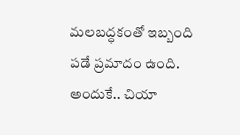మలబద్ధకంతో ఇబ్బంది పడే ప్రమాదం ఉంది. అందుకే.. చియా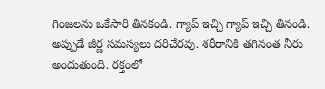గింజలను ఒకేసారి తినకండి. గ్యాప్ ఇచ్చి గ్యాప్ ఇచ్చి తినండి. అప్పుడే జీర్ణ సమస్యలు దరిచేరవు. శరీరానికి తగినంత నీరు అందుతుంది. రక్తంలో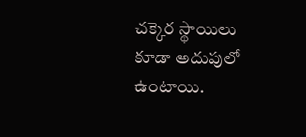చక్కెర స్థాయిలు కూడా అదుపులో ఉంటాయి.